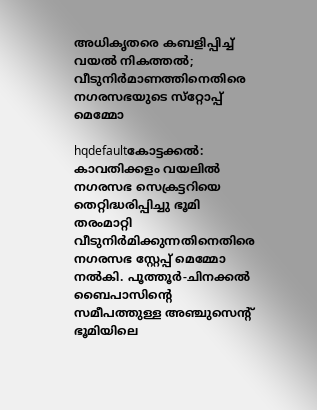അധികൃതരെ കബളിപ്പിച്ച്‌ വയല്‍ നികത്തല്‍; വീടുനിര്‍മാണത്തിനെതിരെ നഗരസഭയുടെ സ്‌റ്റോപ്പ്‌ മെമ്മോ

hqdefaultകോട്ടക്കല്‍: കാവതിക്കളം വയലില്‍ നഗരസഭ സെക്രട്ടറിയെ തെറ്റിദ്ധരിപ്പിച്ചു ഭൂമി തരംമാറ്റി വീടുനിര്‍മിക്കുന്നതിനെതിരെ നഗരസഭ സ്റ്റേപ്പ്‌ മെമ്മോ നല്‍കി. പൂത്തൂര്‍-ചിനക്കല്‍ ബൈപാസിന്റെ സമീപത്തുള്ള അഞ്ചുസെന്റ്‌ ഭൂമിയിലെ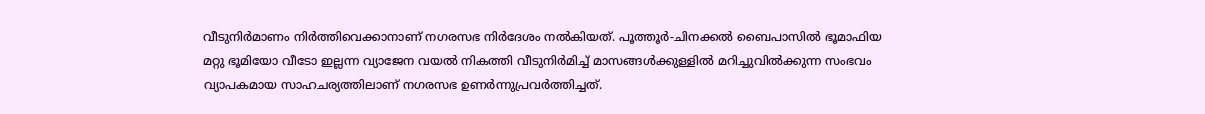വീടുനിര്‍മാണം നിര്‍ത്തിവെക്കാനാണ്‌ നഗരസഭ നിര്‍ദേശം നല്‍കിയത്‌. പൂത്തൂര്‍-ചിനക്കല്‍ ബൈപാസില്‍ ഭൂമാഫിയ മറ്റു ഭൂമിയോ വീടോ ഇല്ലന്ന വ്യാജേന വയല്‍ നികത്തി വീടുനിര്‍മിച്ച്‌ മാസങ്ങള്‍ക്കുള്ളില്‍ മറിച്ചുവില്‍ക്കുന്ന സംഭവം വ്യാപകമായ സാഹചര്യത്തിലാണ്‌ നഗരസഭ ഉണര്‍ന്നുപ്രവര്‍ത്തിച്ചത്‌.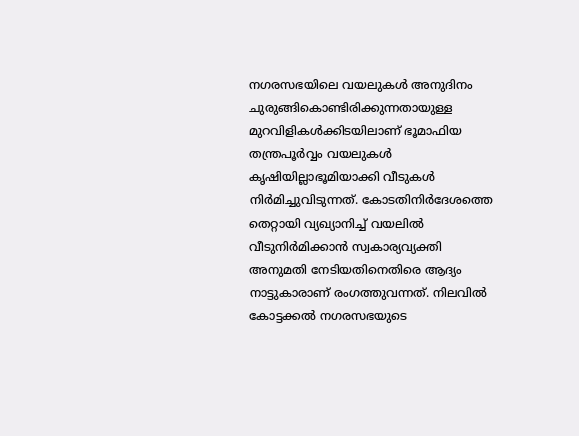നഗരസഭയിലെ വയലുകള്‍ അനുദിനം ചുരുങ്ങികൊണ്ടിരിക്കുന്നതായുള്ള മുറവിളികള്‍ക്കിടയിലാണ്‌ ഭൂമാഫിയ തന്ത്രപൂര്‍വ്വം വയലുകള്‍ കൃഷിയില്ലാഭൂമിയാക്കി വീടുകള്‍ നിര്‍മിച്ചുവിടുന്നത്‌. കോടതിനിര്‍ദേശത്തെ തെറ്റായി വ്യഖ്യാനിച്ച്‌ വയലില്‍ വീടുനിര്‍മിക്കാന്‍ സ്വകാര്യവ്യക്തി അനുമതി നേടിയതിനെതിരെ ആദ്യം നാട്ടുകാരാണ്‌ രംഗത്തുവന്നത്‌. നിലവില്‍ കോട്ടക്കല്‍ നഗരസഭയുടെ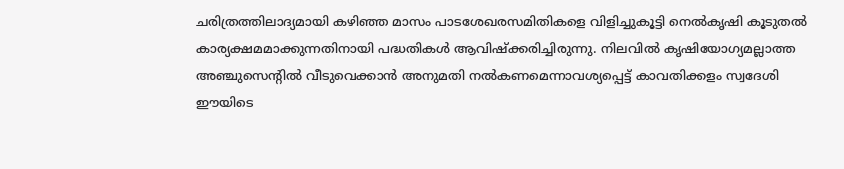ചരിത്രത്തിലാദ്യമായി കഴിഞ്ഞ മാസം പാടശേഖരസമിതികളെ വിളിച്ചുകൂട്ടി നെല്‍കൃഷി കൂടുതല്‍ കാര്യക്ഷമമാക്കുന്നതിനായി പദ്ധതികള്‍ ആവിഷ്‌ക്കരിച്ചിരുന്നു. നിലവില്‍ കൃഷിയോഗ്യമല്ലാത്ത അഞ്ചുസെന്റില്‍ വീടുവെക്കാന്‍ അനുമതി നല്‍കണമെന്നാവശ്യപ്പെട്ട്‌ കാവതിക്കളം സ്വദേശി ഈയിടെ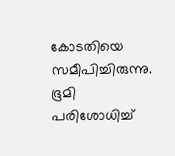കോടതിയെ സമീപിച്ചിരുന്നു. ഭൂമി പരിശോധിച്ച്‌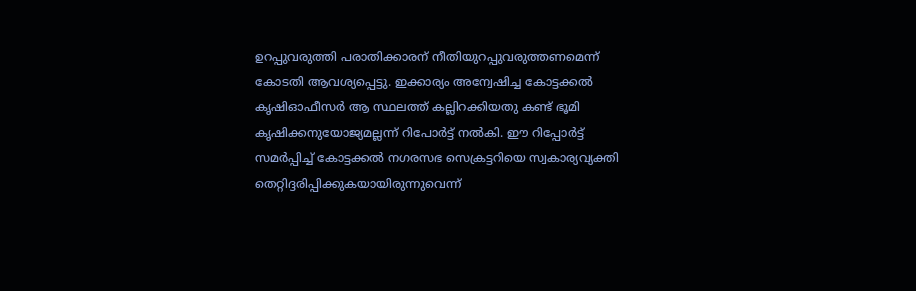ഉറപ്പുവരുത്തി പരാതിക്കാരന്‌ നീതിയുറപ്പുവരുത്തണമെന്ന്‌ കോടതി ആവശ്യപ്പെട്ടു. ഇക്കാര്യം അന്വേഷിച്ച കോട്ടക്കല്‍ കൃഷിഓഫീസര്‍ ആ സ്ഥലത്ത്‌ കല്ലിറക്കിയതു കണ്ട്‌ ഭൂമി കൃഷിക്കനുയോജ്യമല്ലന്ന്‌ റിപോര്‍ട്ട്‌ നല്‍കി. ഈ റിപ്പോര്‍ട്ട്‌ സമര്‍പ്പിച്ച്‌ കോട്ടക്കല്‍ നഗരസഭ സെക്രട്ടറിയെ സ്വകാര്യവ്യക്തി തെറ്റിദ്ദരിപ്പിക്കുകയായിരുന്നുവെന്ന്‌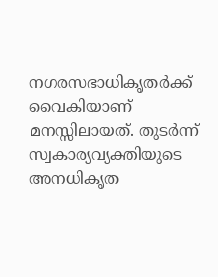നഗരസഭാധികൃതര്‍ക്ക്‌ വൈകിയാണ്‌ മനസ്സിലായത്‌. തുടര്‍ന്ന്‌ സ്വകാര്യവ്യക്തിയുടെ അനധികൃത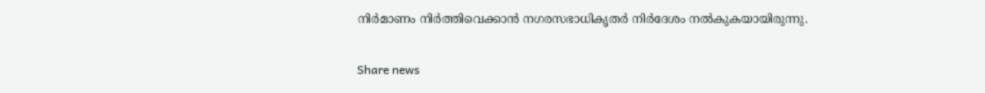നിര്‍മാണം നിര്‍ത്തിവെക്കാന്‍ നഗരസഭാധികൃതര്‍ നിര്‍ദേശം നല്‍കുകയായിരുന്നു.

Share news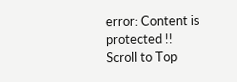error: Content is protected !!
Scroll to Top